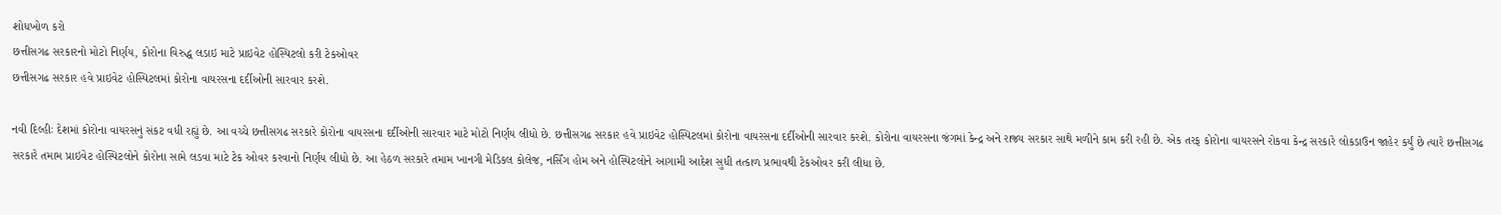શોધખોળ કરો
છત્તીસગઢ સરકારનો મોટો નિર્ણય, કોરોના વિરુદ્ધ લડાઇ માટે પ્રાઇવેટ હોસ્પિટલો કરી ટેકઓવર
છત્તીસગઢ સરકાર હવે પ્રાઇવેટ હોસ્પિટલમાં કોરોના વાયરસના દર્દીઓની સારવાર કરશે.

નવી દિલ્હીઃ દેશમાં કોરોના વાયરસનું સંકટ વધી રહ્યું છે. આ વચ્ચે છત્તીસગઢ સરકારે કોરોના વાયરસના દર્દીઓની સારવાર માટે મોટો નિર્ણય લીધો છે. છત્તીસગઢ સરકાર હવે પ્રાઇવેટ હોસ્પિટલમાં કોરોના વાયરસના દર્દીઓની સારવાર કરશે. કોરોના વાયરસના જંગમાં કેન્દ્ર અને રાજ્ય સરકાર સાથે મળીને કામ કરી રહી છે. એક તરફ કોરોના વાયરસને રોકવા કેન્દ્ર સરકારે લોકડાઉન જાહેર કર્યું છે ત્યારે છત્તીસગઢ સરકારે તમામ પ્રાઇવેટ હોસ્પિટલોને કોરોના સામે લડવા માટે ટેક ઓવર કરવાનો નિર્ણય લીધો છે. આ હેઠળ સરકારે તમામ ખાનગી મેડિકલ કોલેજ, નર્સિંગ હોમ અને હોસ્પિટલોને આગામી આદેશ સુધી તત્કાળ પ્રભાવથી ટેકઓવર કરી લીધા છે.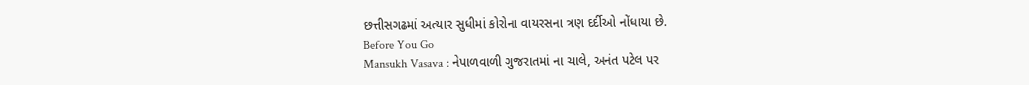છત્તીસગઢમાં અત્યાર સુધીમાં કોરોના વાયરસના ત્રણ દર્દીઓ નોંધાયા છે.
Before You Go
Mansukh Vasava : નેપાળવાળી ગુજરાતમાં ના ચાલે, અનંત પટેલ પર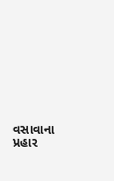વસાવાના પ્રહાર